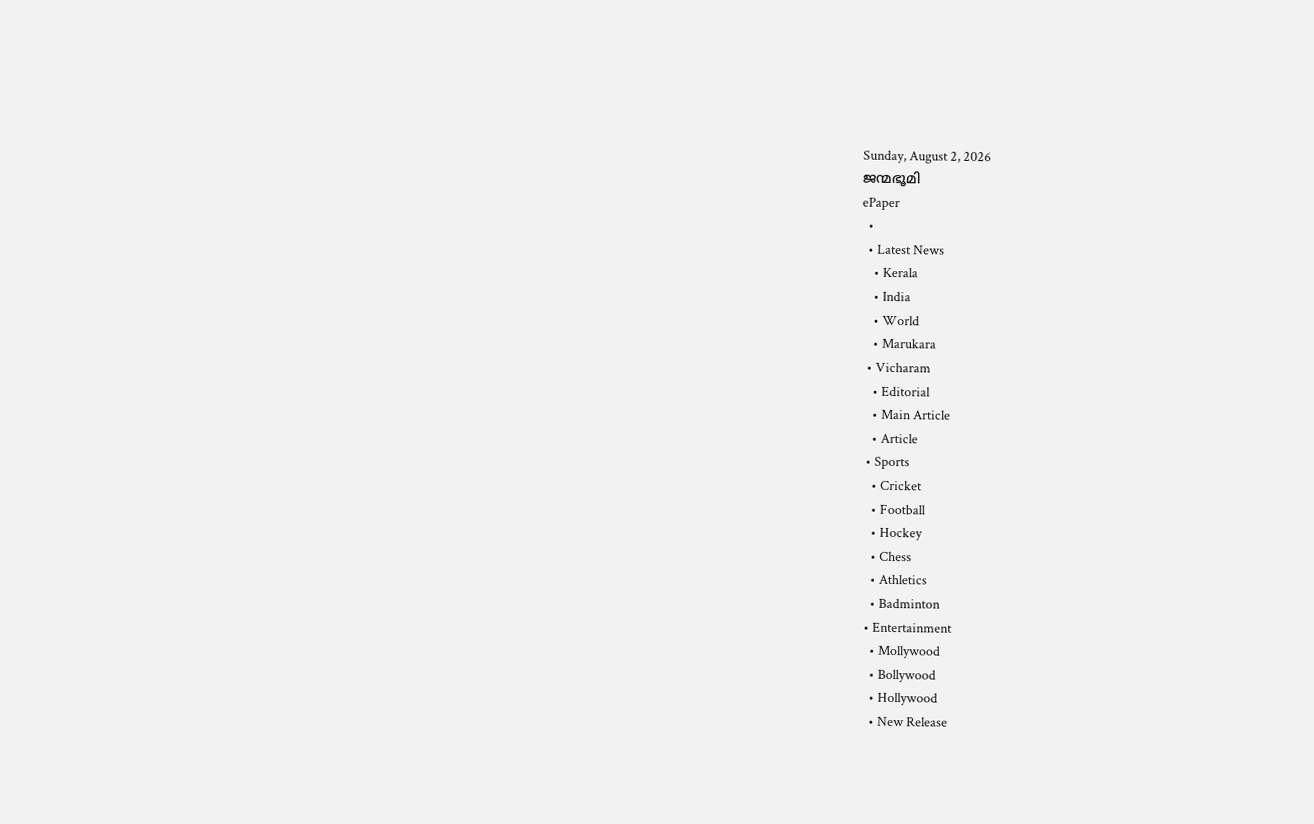Sunday, August 2, 2026
ജന്മഭൂമി
ePaper
  •
  • Latest News
    • Kerala
    • India
    • World
    • Marukara
  • Vicharam
    • Editorial
    • Main Article
    • Article
  • Sports
    • Cricket
    • Football
    • Hockey
    • Chess
    • Athletics
    • Badminton
  • Entertainment
    • Mollywood
    • Bollywood
    • Hollywood
    • New Release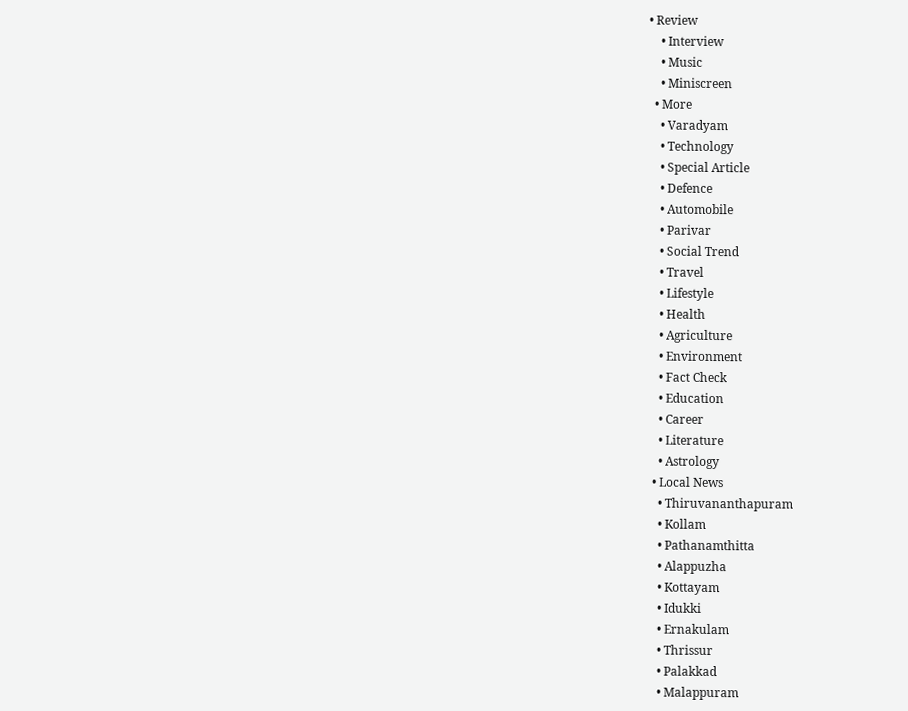• Review
    • Interview
    • Music
    • Miniscreen
  • More
    • Varadyam
    • Technology
    • Special Article
    • Defence
    • Automobile
    • Parivar
    • Social Trend
    • Travel
    • Lifestyle
    • Health
    • Agriculture
    • Environment
    • Fact Check
    • Education
    • Career
    • Literature
    • Astrology
  • Local News
    • Thiruvananthapuram
    • Kollam
    • Pathanamthitta
    • Alappuzha
    • Kottayam
    • Idukki
    • Ernakulam
    • Thrissur
    • Palakkad
    • Malappuram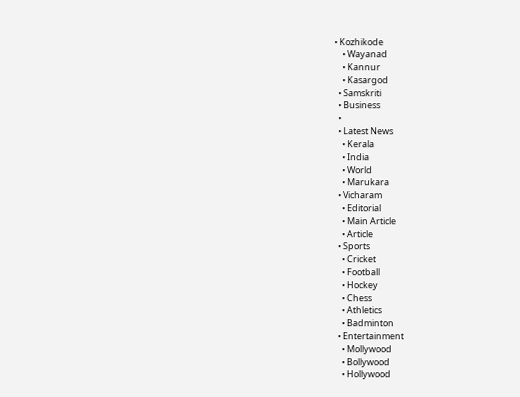• Kozhikode
    • Wayanad
    • Kannur
    • Kasargod
  • Samskriti
  • Business
  •
  • Latest News
    • Kerala
    • India
    • World
    • Marukara
  • Vicharam
    • Editorial
    • Main Article
    • Article
  • Sports
    • Cricket
    • Football
    • Hockey
    • Chess
    • Athletics
    • Badminton
  • Entertainment
    • Mollywood
    • Bollywood
    • Hollywood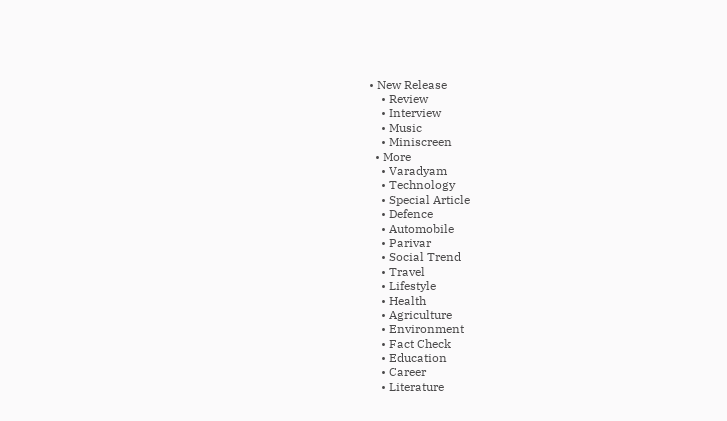• New Release
    • Review
    • Interview
    • Music
    • Miniscreen
  • More
    • Varadyam
    • Technology
    • Special Article
    • Defence
    • Automobile
    • Parivar
    • Social Trend
    • Travel
    • Lifestyle
    • Health
    • Agriculture
    • Environment
    • Fact Check
    • Education
    • Career
    • Literature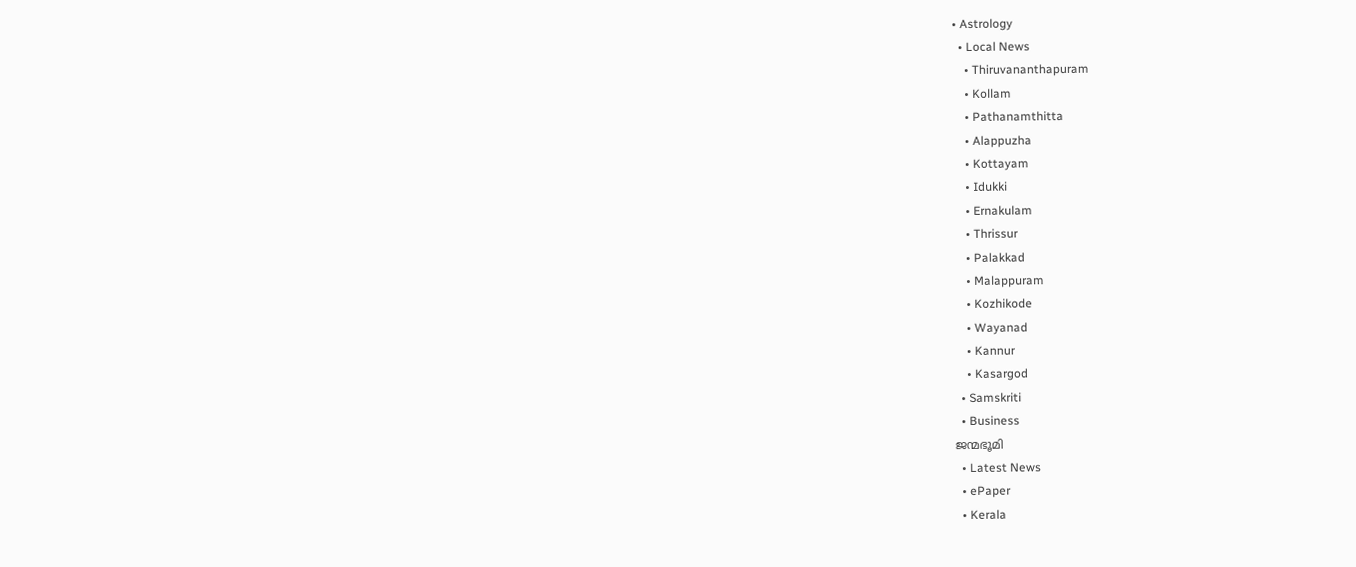• Astrology
  • Local News
    • Thiruvananthapuram
    • Kollam
    • Pathanamthitta
    • Alappuzha
    • Kottayam
    • Idukki
    • Ernakulam
    • Thrissur
    • Palakkad
    • Malappuram
    • Kozhikode
    • Wayanad
    • Kannur
    • Kasargod
  • Samskriti
  • Business
ജന്മഭൂമി
  • Latest News
  • ePaper
  • Kerala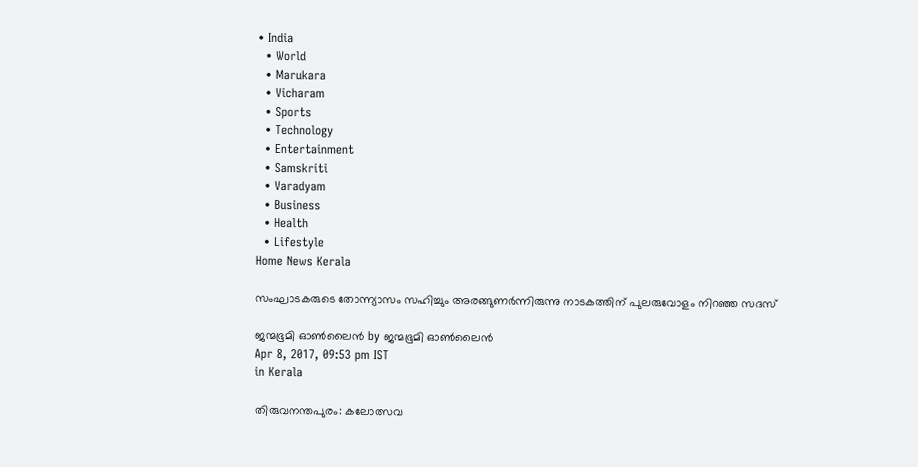• India
  • World
  • Marukara
  • Vicharam
  • Sports
  • Technology
  • Entertainment
  • Samskriti
  • Varadyam
  • Business
  • Health
  • Lifestyle
Home News Kerala

സംഘാടകരുടെ തോന്ന്യാസം സഹിച്ചും അരങ്ങുണര്‍ന്നിരുന്നു നാടകത്തിന് പുലരുവോളം നിറഞ്ഞ സദസ്

ജന്മഭൂമി ഓണ്‍ലൈന്‍ by ജന്മഭൂമി ഓണ്‍ലൈന്‍
Apr 8, 2017, 09:53 pm IST
in Kerala

തിരുവനന്തപുരം: കലോത്സവ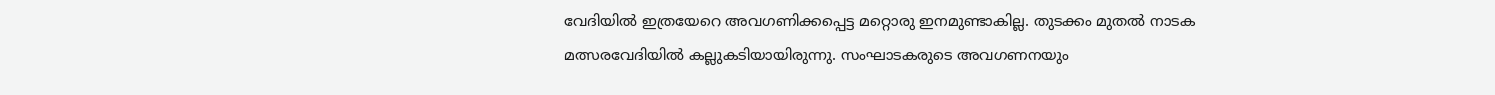വേദിയില്‍ ഇത്രയേറെ അവഗണിക്കപ്പെട്ട മറ്റൊരു ഇനമുണ്ടാകില്ല. തുടക്കം മുതല്‍ നാടക മത്സരവേദിയില്‍ കല്ലുകടിയായിരുന്നു. സംഘാടകരുടെ അവഗണനയും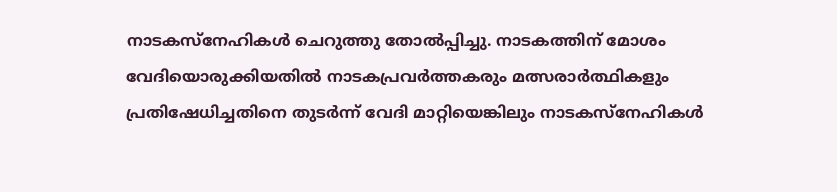നാടകസ്‌നേഹികള്‍ ചെറുത്തു തോല്‍പ്പിച്ചു. നാടകത്തിന് മോശം വേദിയൊരുക്കിയതില്‍ നാടകപ്രവര്‍ത്തകരും മത്സരാര്‍ത്ഥികളും പ്രതിഷേധിച്ചതിനെ തുടര്‍ന്ന് വേദി മാറ്റിയെങ്കിലും നാടകസ്‌നേഹികള്‍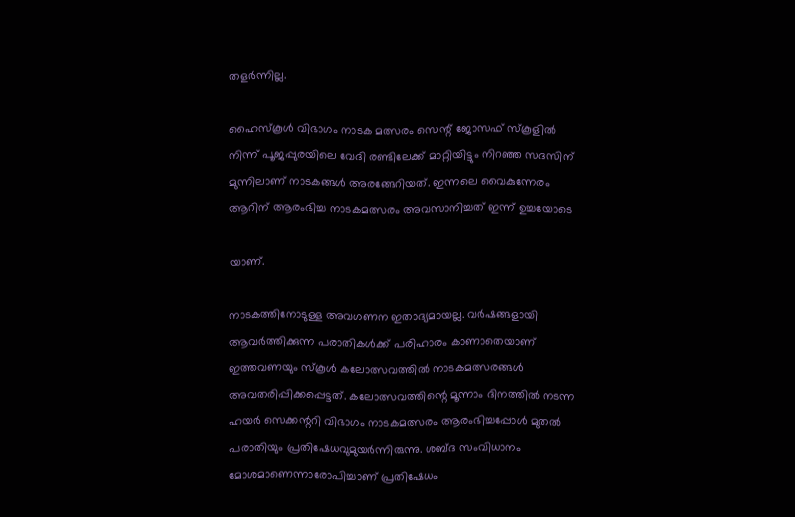തളര്‍ന്നില്ല.

ഹൈസ്‌കൂള്‍ വിഭാഗം നാടക മത്സരം സെന്റ് ജോസഫ് സ്‌കൂളില്‍ നിന്ന് പൂജപ്പുരയിലെ വേദി രണ്ടിലേക്ക് മാറ്റിയിട്ടും നിറഞ്ഞ സദസിന് മുന്നിലാണ് നാടകങ്ങള്‍ അരങ്ങേറിയത്. ഇന്നലെ വൈകുന്നേരം ആറിന് ആരംഭിച്ച നാടകമത്സരം അവസാനിച്ചത് ഇന്ന് ഉച്ചയോടെ

യാണ്.

നാടകത്തിനോടുള്ള അവഗണന ഇതാദ്യമായല്ല. വര്‍ഷങ്ങളായി ആവര്‍ത്തിക്കുന്ന പരാതികള്‍ക്ക് പരിഹാരം കാണാതെയാണ് ഇത്തവണയും സ്‌കൂള്‍ കലോത്സവത്തില്‍ നാടകമത്സരങ്ങള്‍ അവതരിപ്പിക്കപ്പെട്ടത്. കലോത്സവത്തിന്റെ മൂന്നാം ദിനത്തില്‍ നടന്ന ഹയര്‍ സെക്കന്ററി വിഭാഗം നാടകമത്സരം ആരംഭിച്ചപ്പോള്‍ മുതല്‍ പരാതിയും പ്രതിഷേധവുമുയര്‍ന്നിരുന്നു. ശബ്ദ സംവിധാനം മോശമാണെന്നാരോപിച്ചാണ് പ്രതിഷേധം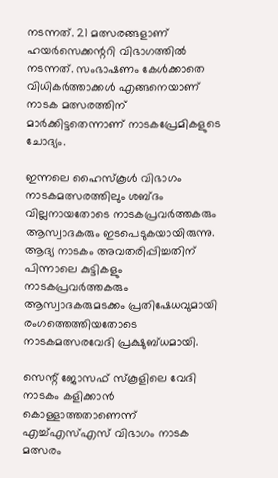നടന്നത്. 21 മത്സരങ്ങളാണ് ഹയര്‍സെക്കന്ററി വിഭാഗത്തില്‍ നടന്നത്. സംഭാഷണം കേള്‍ക്കാതെ വിധികര്‍ത്താക്കള്‍ എങ്ങനെയാണ് നാടക മത്സരത്തിന് മാര്‍ക്കിട്ടതെന്നാണ് നാടകപ്രേമികളുടെ ചോദ്യം.

ഇന്നലെ ഹൈസ്‌കൂള്‍ വിഭാഗം നാടകമത്സരത്തിലും ശബ്ദം വില്ലനായതോടെ നാടകപ്രവര്‍ത്തകരും ആസ്വാദകരും ഇടപെടുകയായിരുന്നു. ആദ്യ നാടകം അവതരിപ്പിച്ചതിന് പിന്നാലെ കുട്ടികളും നാടകപ്രവര്‍ത്തകരും ആസ്വാദകരുമടക്കം പ്രതിഷേധവുമായി രംഗത്തെത്തിയതോടെ നാടകമത്സരവേദി പ്രക്ഷുബ്ധമായി.

സെന്റ് ജോസഫ് സ്‌കൂളിലെ വേദി നാടകം കളിക്കാന്‍ കൊള്ളാത്തതാണെന്ന് എച്ച്എസ്എസ് വിഭാഗം നാടക മത്സരം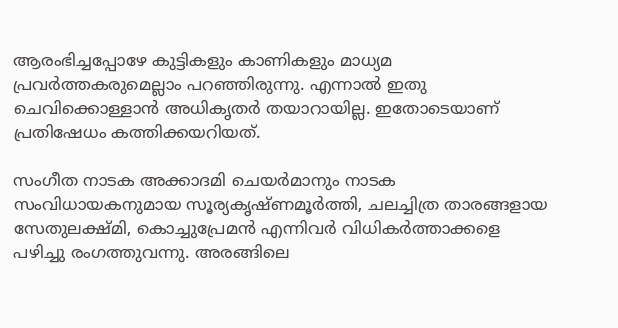ആരംഭിച്ചപ്പോഴേ കുട്ടികളും കാണികളും മാധ്യമ പ്രവര്‍ത്തകരുമെല്ലാം പറഞ്ഞിരുന്നു. എന്നാല്‍ ഇതു ചെവിക്കൊള്ളാന്‍ അധികൃതര്‍ തയാറായില്ല. ഇതോടെയാണ് പ്രതിഷേധം കത്തിക്കയറിയത്.

സംഗീത നാടക അക്കാദമി ചെയര്‍മാനും നാടക സംവിധായകനുമായ സൂര്യകൃഷ്ണമൂര്‍ത്തി, ചലച്ചിത്ര താരങ്ങളായ സേതുലക്ഷ്മി, കൊച്ചുപ്രേമന്‍ എന്നിവര്‍ വിധികര്‍ത്താക്കളെ പഴിച്ചു രംഗത്തുവന്നു. അരങ്ങിലെ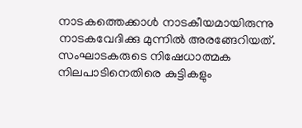നാടകത്തെക്കാള്‍ നാടകീയമായിരുന്നു നാടകവേദിക്കു മുന്നില്‍ അരങ്ങേറിയത്. സംഘാടകരുടെ നിഷേധാത്മക നിലപാടിനെതിരെ കുട്ടികളും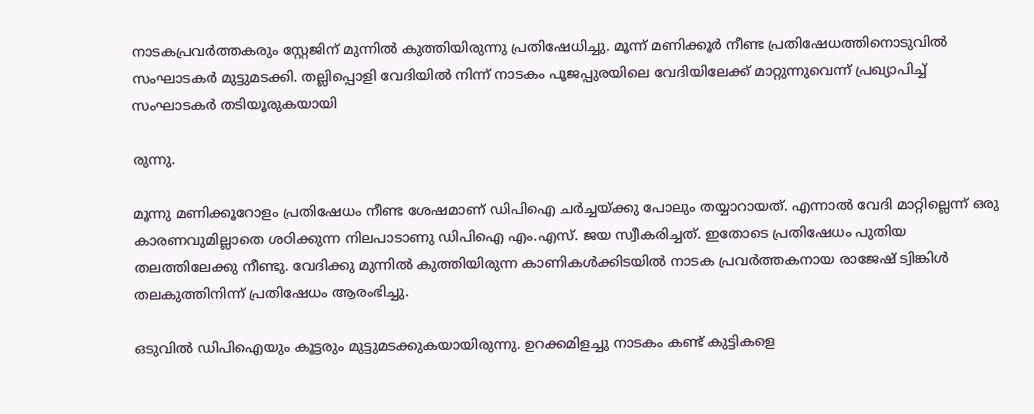നാടകപ്രവര്‍ത്തകരും സ്റ്റേജിന് മുന്നില്‍ കുത്തിയിരുന്നു പ്രതിഷേധിച്ചു. മൂന്ന് മണിക്കൂര്‍ നീണ്ട പ്രതിഷേധത്തിനൊടുവില്‍ സംഘാടകര്‍ മുട്ടുമടക്കി. തല്ലിപ്പൊളി വേദിയില്‍ നിന്ന് നാടകം പൂജപ്പുരയിലെ വേദിയിലേക്ക് മാറ്റുന്നുവെന്ന് പ്രഖ്യാപിച്ച് സംഘാടകര്‍ തടിയൂരുകയായി

രുന്നു.

മൂന്നു മണിക്കൂറോളം പ്രതിഷേധം നീണ്ട ശേഷമാണ് ഡിപിഐ ചര്‍ച്ചയ്‌ക്കു പോലും തയ്യാറായത്. എന്നാല്‍ വേദി മാറ്റില്ലെന്ന് ഒരു കാരണവുമില്ലാതെ ശഠിക്കുന്ന നിലപാടാണു ഡിപിഐ എം.എസ്. ജയ സ്വീകരിച്ചത്. ഇതോടെ പ്രതിഷേധം പുതിയ തലത്തിലേക്കു നീണ്ടു. വേദിക്കു മുന്നില്‍ കുത്തിയിരുന്ന കാണികള്‍ക്കിടയില്‍ നാടക പ്രവര്‍ത്തകനായ രാജേഷ് ട്വിങ്കിള്‍ തലകുത്തിനിന്ന് പ്രതിഷേധം ആരംഭിച്ചു.

ഒടുവില്‍ ഡിപിഐയും കൂട്ടരും മുട്ടുമടക്കുകയായിരുന്നു. ഉറക്കമിളച്ചു നാടകം കണ്ട് കുട്ടികളെ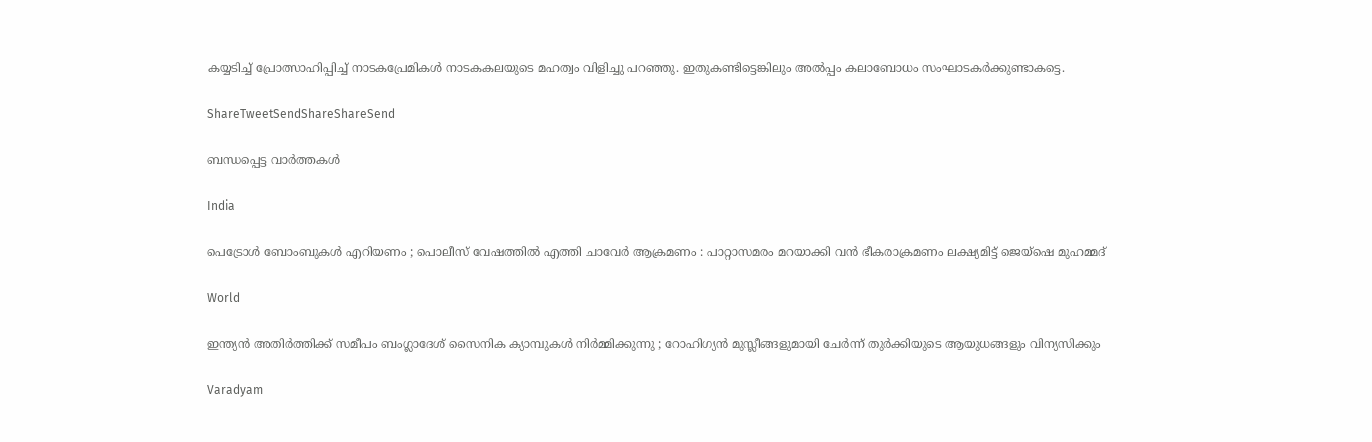കയ്യടിച്ച് പ്രോത്സാഹിപ്പിച്ച് നാടകപ്രേമികള്‍ നാടകകലയുടെ മഹത്വം വിളിച്ചു പറഞ്ഞു. ഇതുകണ്ടിട്ടെങ്കിലും അല്‍പ്പം കലാബോധം സംഘാടകര്‍ക്കുണ്ടാകട്ടെ.

ShareTweetSendShareShareSend

ബന്ധപ്പെട്ട വാര്‍ത്തകള്‍

India

പെട്രോൾ ബോംബുകൾ എറിയണം ; പൊലീസ് വേഷത്തിൽ എത്തി ചാവേർ ആക്രമണം : പാറ്റാസമരം മറയാക്കി വൻ ഭീകരാക്രമണം ലക്ഷ്യമിട്ട് ജെയ്ഷെ മുഹമ്മദ്

World

ഇന്ത്യൻ അതിർത്തിക്ക് സമീപം ബംഗ്ലാദേശ് സൈനിക ക്യാമ്പുകൾ നിർമ്മിക്കുന്നു ; റോഹിഗ്യൻ മുസ്ലീങ്ങളുമായി ചേർന്ന് തുർക്കിയുടെ ആയുധങ്ങളും വിന്യസിക്കും

Varadyam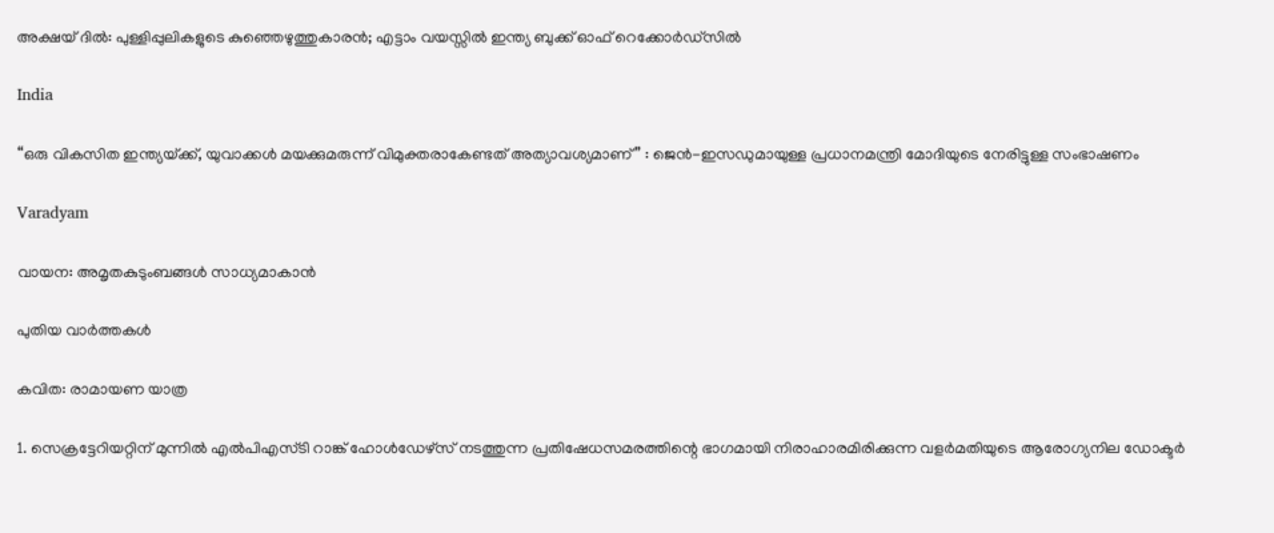അക്ഷയ് ദില്‍: പുള്ളിപ്പുലികളുടെ കുഞ്ഞെഴുത്തുകാരന്‍; എട്ടാം വയസ്സില്‍ ഇന്ത്യ ബുക്ക് ഓഫ് റെക്കോര്‍ഡ്സില്‍

India

“ഒരു വികസിത ഇന്ത്യയ്‌ക്ക്, യുവാക്കൾ മയക്കുമരുന്ന് വിമുക്തരാകേണ്ടത് അത്യാവശ്യമാണ് ” : ജെൻ-ഇസഡുമായുള്ള പ്രധാനമന്ത്രി മോദിയുടെ നേരിട്ടുള്ള സംഭാഷണം

Varadyam

വായന: അമൃതകുടുംബങ്ങള്‍ സാധ്യമാകാന്‍

പുതിയ വാര്‍ത്തകള്‍

കവിത: രാമായണ യാത്ര

1. സെക്രട്ടേറിയറ്റിന് മുന്നില്‍ എല്‍പിഎസ്ടി റാങ്ക് ഹോള്‍ഡേഴ്‌സ് നടത്തുന്ന പ്രതിഷേധസമരത്തിന്റെ ഭാഗമായി നിരാഹാരമിരിക്കുന്ന വളര്‍മതിയുടെ ആരോഗ്യനില ഡോക്ടര്‍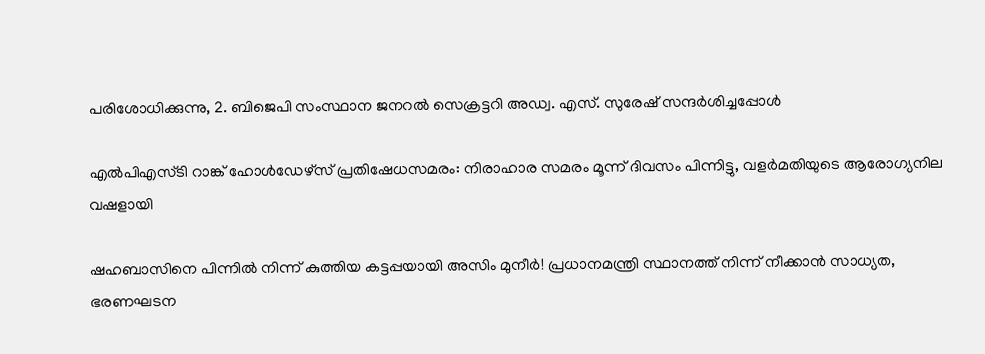പരിശോധിക്കുന്നു, 2. ബിജെപി സംസ്ഥാന ജനറല്‍ സെക്രട്ടറി അഡ്വ. എസ്. സുരേഷ് സന്ദര്‍ശിച്ചപ്പോള്‍

എല്‍പിഎസ്ടി റാങ്ക് ഹോള്‍ഡേഴ്‌സ് പ്രതിഷേധസമരം: നിരാഹാര സമരം മൂന്ന് ദിവസം പിന്നിട്ടു, വളര്‍മതിയുടെ ആരോഗ്യനില വഷളായി

ഷഹബാസിനെ പിന്നിൽ നിന്ന് കുത്തിയ കട്ടപ്പയായി അസിം മുനീർ! പ്രധാനമന്ത്രി സ്ഥാനത്ത് നിന്ന് നീക്കാൻ സാധ്യത, ഭരണഘടന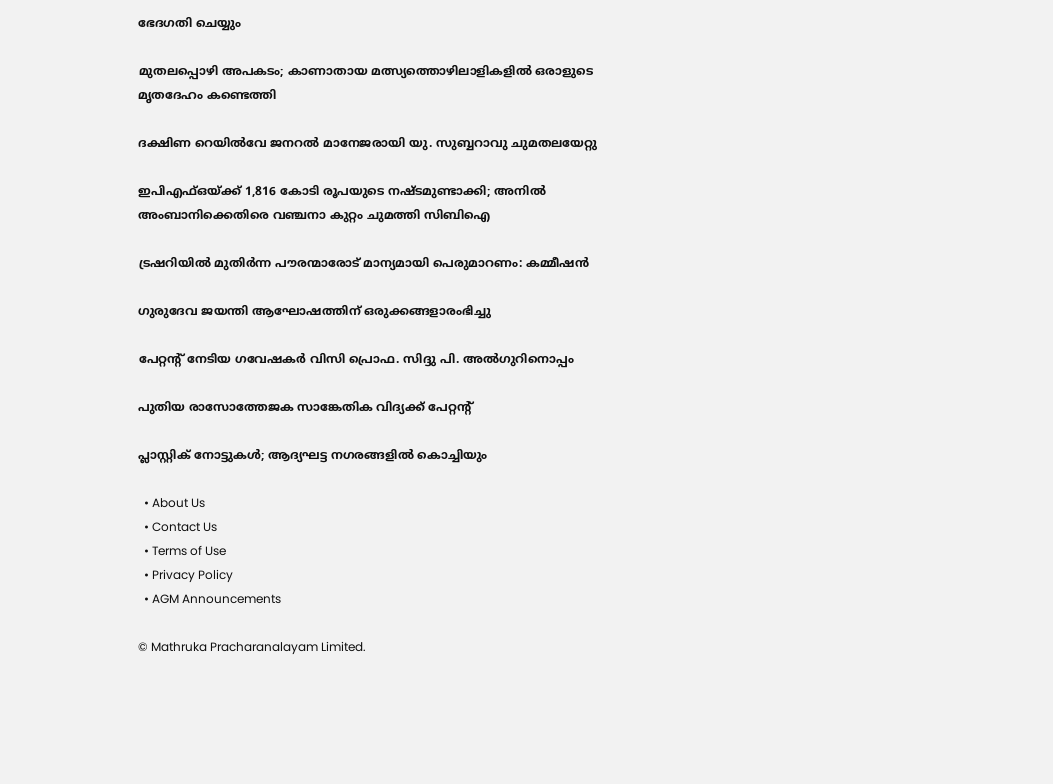ഭേദഗതി ചെയ്യും

മുതലപ്പൊഴി അപകടം; കാണാതായ മത്സ്യത്തൊഴിലാളികളില്‍ ഒരാളുടെ മൃതദേഹം കണ്ടെത്തി

ദക്ഷിണ റെയില്‍വേ ജനറല്‍ മാനേജരായി യു. സുബ്ബറാവു ചുമതലയേറ്റു

ഇപിഎഫ്‌ഒയ്‌ക്ക് 1,816 കോടി രൂപയുടെ നഷ്ടമുണ്ടാക്കി; അനില്‍ അംബാനിക്കെതിരെ വഞ്ചനാ കുറ്റം ചുമത്തി സിബിഐ

ട്രഷറിയില്‍ മുതിര്‍ന്ന പൗരന്മാരോട് മാന്യമായി പെരുമാറണം: കമ്മീഷന്‍

ഗുരുദേവ ജയന്തി ആഘോഷത്തിന് ഒരുക്കങ്ങളാരംഭിച്ചു

പേറ്റന്റ് നേടിയ ഗവേഷകര്‍ വിസി പ്രൊഫ. സിദ്ദു പി. അല്‍ഗുറിനൊപ്പം

പുതിയ രാസോത്തേജക സാങ്കേതിക വിദ്യക്ക് പേറ്റന്റ്

പ്ലാസ്റ്റിക് നോട്ടുകള്‍; ആദ്യഘട്ട നഗരങ്ങളില്‍ കൊച്ചിയും

  • About Us
  • Contact Us
  • Terms of Use
  • Privacy Policy
  • AGM Announcements

© Mathruka Pracharanalayam Limited.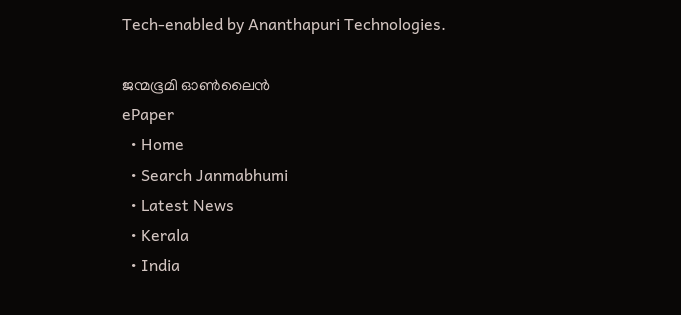Tech-enabled by Ananthapuri Technologies.

ജന്മഭൂമി ഓണ്‍ലൈന്‍
ePaper
  • Home
  • Search Janmabhumi
  • Latest News
  • Kerala
  • India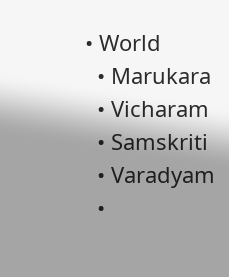• World
  • Marukara
  • Vicharam
  • Samskriti
  • Varadyam
  •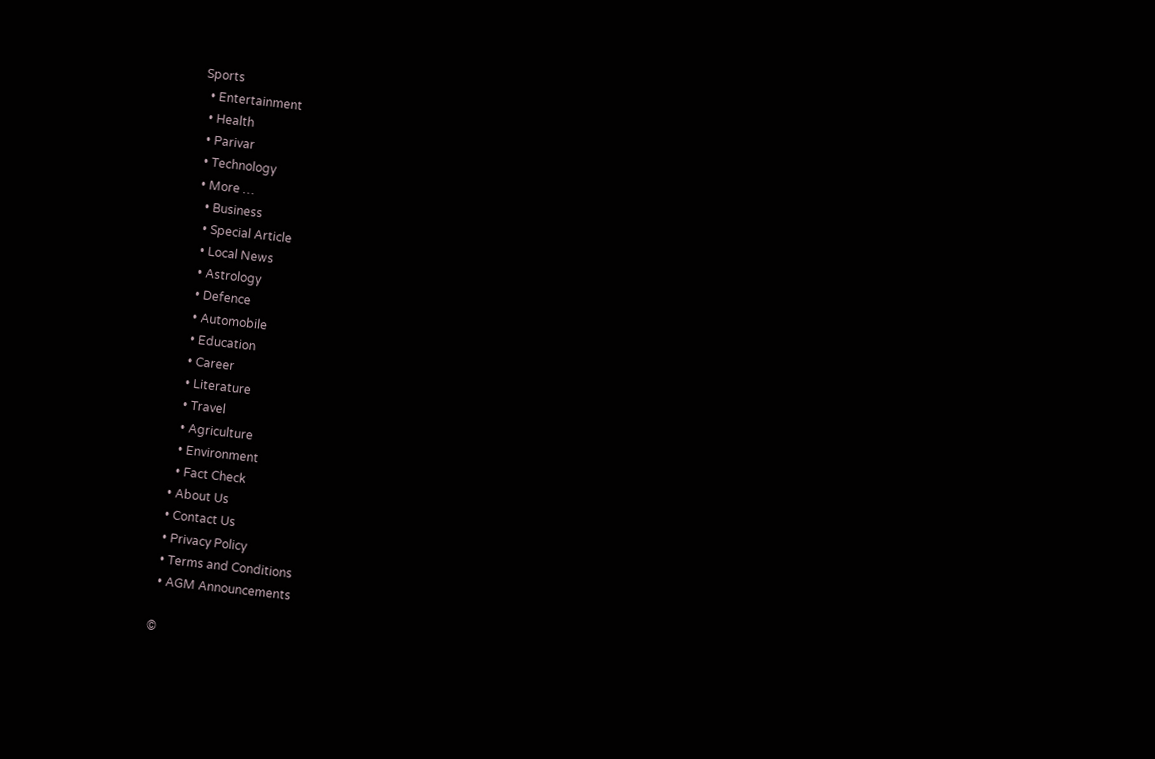Sports
  • Entertainment
  • Health
  • Parivar
  • Technology
  • More …
    • Business
    • Special Article
    • Local News
    • Astrology
    • Defence
    • Automobile
    • Education
    • Career
    • Literature
    • Travel
    • Agriculture
    • Environment
    • Fact Check
  • About Us
  • Contact Us
  • Privacy Policy
  • Terms and Conditions
  • AGM Announcements

©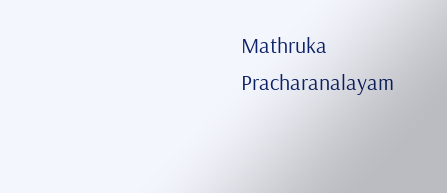Mathruka Pracharanalayam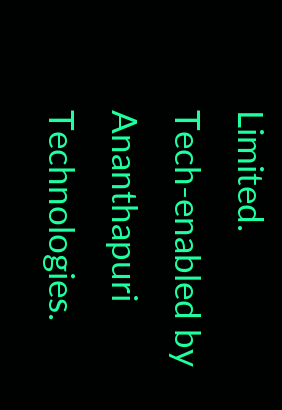Limited.
Tech-enabled by Ananthapuri Technologies.